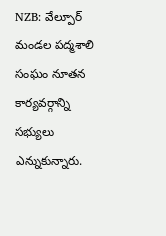NZB: వేల్పూర్ మండల పద్మశాలి సంఘం నూతన కార్యవర్గాన్ని సభ్యులు ఎన్నుకున్నారు.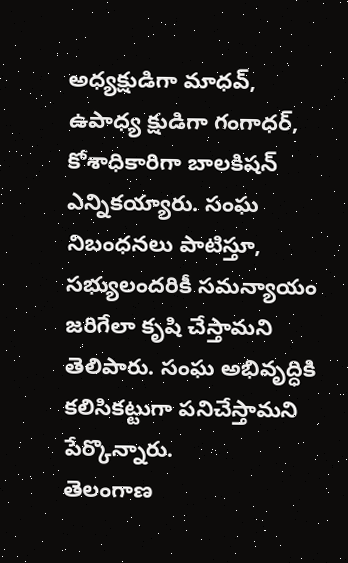అధ్యక్షుడిగా మాధవ్, ఉపాధ్య క్షుడిగా గంగాధర్, కోశాధికారిగా బాలకిషన్ ఎన్నికయ్యారు. సంఘ నిబంధనలు పాటిస్తూ, సభ్యులందరికీ సమన్యాయం జరిగేలా కృషి చేస్తామని తెలిపారు. సంఘ అభివృద్ధికి కలిసికట్టుగా పనిచేస్తామని పేర్కొన్నారు.
తెలంగాణ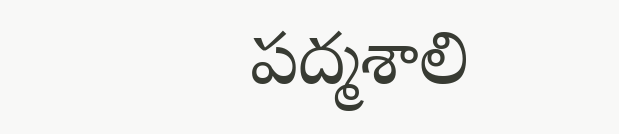పద్మశాలి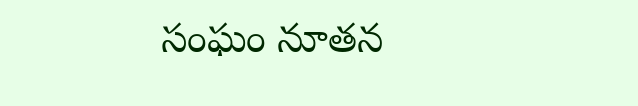సంఘం నూతన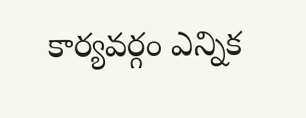కార్యవర్గం ఎన్నిక